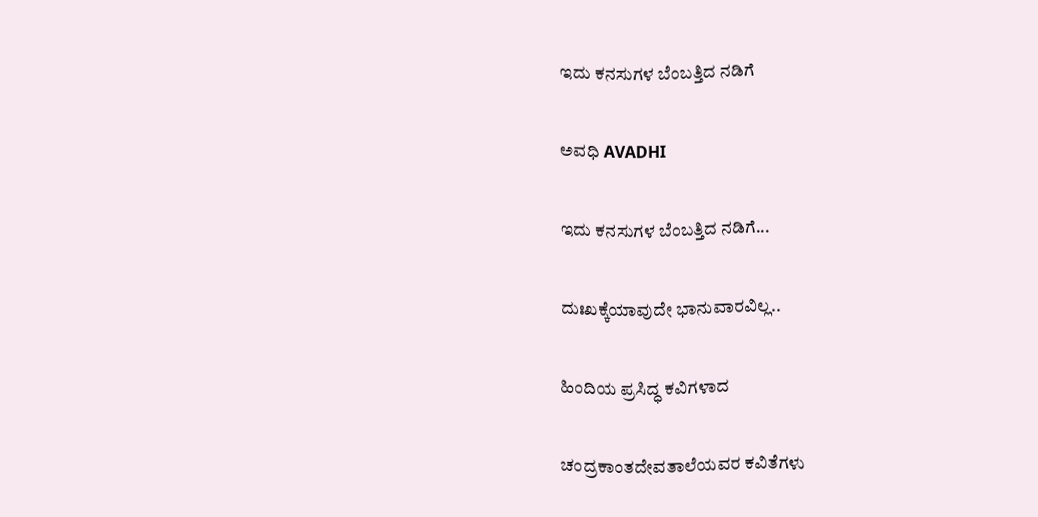ಇದು ಕನಸುಗಳ ಬೆಂಬತ್ತಿದ ನಡಿಗೆ‍

ಅವಧಿ AVADHI

ಇದು ಕನಸುಗಳ ಬೆಂಬತ್ತಿದ ನಡಿಗೆ...

ದುಃಖಕ್ಕೆಯಾವುದೇ ಭಾನುವಾರವಿಲ್ಲ..

ಹಿಂದಿಯ ಪ್ರಸಿದ್ಧ ಕವಿಗಳಾದ

ಚಂದ್ರಕಾಂತದೇವತಾಲೆಯವರ ಕವಿತೆಗಳು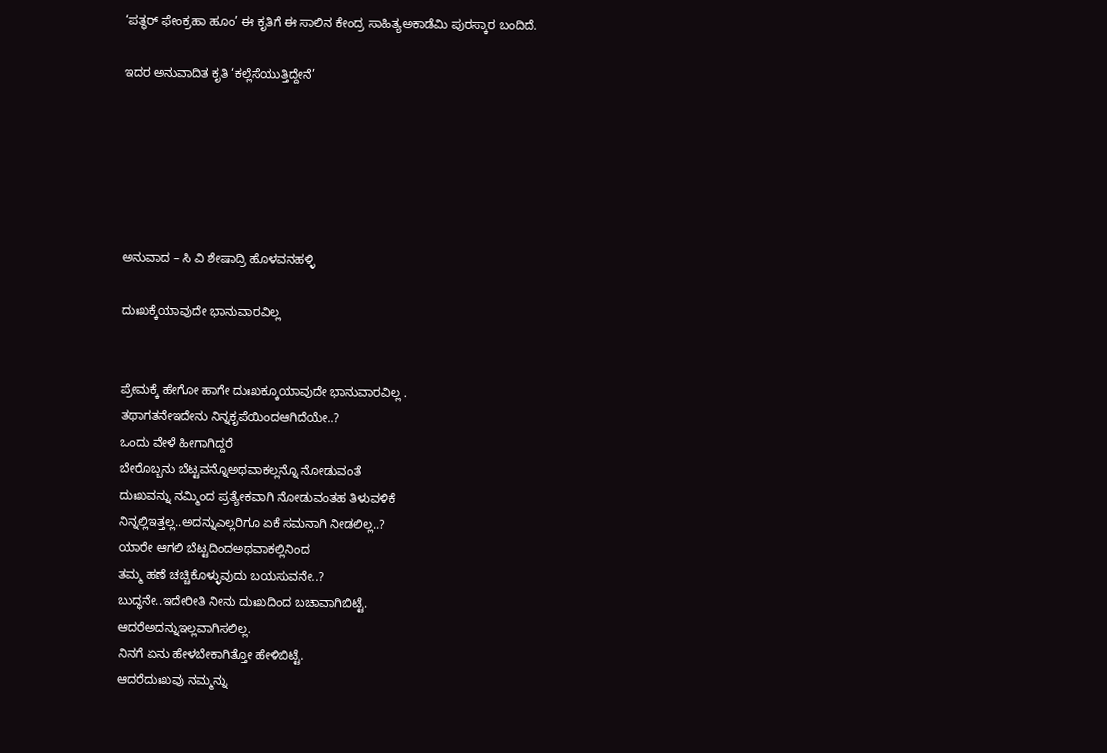‘ಪತ್ಥರ್ ಫೇಂಕ್ರಹಾ ಹೂಂ’ ಈ ಕೃತಿಗೆ ಈ ಸಾಲಿನ ಕೇಂದ್ರ ಸಾಹಿತ್ಯಅಕಾಡೆಮಿ ಪುರಸ್ಕಾರ ಬಂದಿದೆ.

ಇದರ ಅನುವಾದಿತ ಕೃತಿ ‘ಕಲ್ಲೆಸೆಯುತ್ತಿದ್ದೇನೆ’






ಅನುವಾದ – ಸಿ ವಿ ಶೇಷಾದ್ರಿ ಹೊಳವನಹಳ್ಳಿ

ದುಃಖಕ್ಕೆಯಾವುದೇ ಭಾನುವಾರವಿಲ್ಲ


ಪ್ರೇಮಕ್ಕೆ ಹೇಗೋ ಹಾಗೇ ದುಃಖಕ್ಕೂಯಾವುದೇ ಭಾನುವಾರವಿಲ್ಲ .
ತಥಾಗತನೇಇದೇನು ನಿನ್ನಕೃಪೆಯಿಂದಆಗಿದೆಯೇ..?
ಒಂದು ವೇಳೆ ಹೀಗಾಗಿದ್ದರೆ
ಬೇರೊಬ್ಬನು ಬೆಟ್ಟವನ್ನೊಅಥವಾಕಲ್ಲನ್ನೊ ನೋಡುವಂತೆ
ದುಃಖವನ್ನು ನಮ್ಮಿಂದ ಪ್ರತ್ಯೇಕವಾಗಿ ನೋಡುವಂತಹ ತಿಳುವಳಿಕೆ
ನಿನ್ನಲ್ಲಿಇತ್ತಲ್ಲ..ಅದನ್ನುಎಲ್ಲರಿಗೂ ಏಕೆ ಸಮನಾಗಿ ನೀಡಲಿಲ್ಲ..?
ಯಾರೇ ಆಗಲಿ ಬೆಟ್ಟದಿಂದಅಥವಾಕಲ್ಲಿನಿಂದ
ತಮ್ಮ ಹಣೆ ಚಚ್ಚಿಕೊಳ್ಳುವುದು ಬಯಸುವನೇ..?
ಬುದ್ಧನೇ..ಇದೇರೀತಿ ನೀನು ದುಃಖದಿಂದ ಬಚಾವಾಗಿಬಿಟ್ಟೆ.
ಆದರೆಅದನ್ನುಇಲ್ಲವಾಗಿಸಲಿಲ್ಲ.
ನಿನಗೆ ಏನು ಹೇಳಬೇಕಾಗಿತ್ತೋ ಹೇಳಿಬಿಟ್ಟೆ.
ಆದರೆದುಃಖವು ನಮ್ಮನ್ನು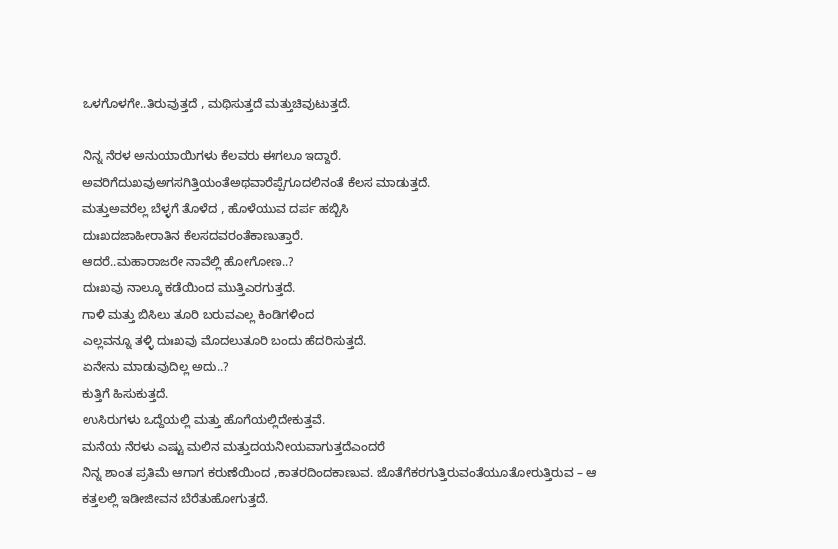ಒಳಗೊಳಗೇ..ತಿರುವುತ್ತದೆ , ಮಥಿಸುತ್ತದೆ ಮತ್ತುಚಿವುಟುತ್ತದೆ.

ನಿನ್ನ ನೆರಳ ಅನುಯಾಯಿಗಳು ಕೆಲವರು ಈಗಲೂ ಇದ್ದಾರೆ.
ಅವರಿಗೆದುಖವುಅಗಸಗಿತ್ತಿಯಂತೆಅಥವಾರೆಪ್ಪೆಗೂದಲಿನಂತೆ ಕೆಲಸ ಮಾಡುತ್ತದೆ.
ಮತ್ತುಅವರೆಲ್ಲ ಬೆಳ್ಳಗೆ ತೊಳೆದ , ಹೊಳೆಯುವ ದರ್ಪ ಹಬ್ಬಿಸಿ
ದುಃಖದಜಾಹೀರಾತಿನ ಕೆಲಸದವರಂತೆಕಾಣುತ್ತಾರೆ.
ಆದರೆ..ಮಹಾರಾಜರೇ ನಾವೆಲ್ಲಿ ಹೋಗೋಣ..?
ದುಃಖವು ನಾಲ್ಕೂ ಕಡೆಯಿಂದ ಮುತ್ತಿಎರಗುತ್ತದೆ.
ಗಾಳಿ ಮತ್ತು ಬಿಸಿಲು ತೂರಿ ಬರುವಎಲ್ಲ ಕಿಂಡಿಗಳಿಂದ
ಎಲ್ಲವನ್ನೂ ತಳ್ಳಿ ದುಃಖವು ಮೊದಲುತೂರಿ ಬಂದು ಹೆದರಿಸುತ್ತದೆ.
ಏನೇನು ಮಾಡುವುದಿಲ್ಲ ಅದು..?
ಕುತ್ತಿಗೆ ಹಿಸುಕುತ್ತದೆ.
ಉಸಿರುಗಳು ಒದ್ದೆಯಲ್ಲಿ ಮತ್ತು ಹೊಗೆಯಲ್ಲಿದೇಕುತ್ತವೆ.
ಮನೆಯ ನೆರಳು ಎಷ್ಟು ಮಲಿನ ಮತ್ತುದಯನೀಯವಾಗುತ್ತದೆಎಂದರೆ
ನಿನ್ನ ಶಾಂತ ಪ್ರತಿಮೆ ಆಗಾಗ ಕರುಣೆಯಿಂದ ,ಕಾತರದಿಂದಕಾಣುವ. ಜೊತೆಗೆಕರಗುತ್ತಿರುವಂತೆಯೂತೋರುತ್ತಿರುವ – ಆ ಕತ್ತಲಲ್ಲಿ ಇಡೀಜೀವನ ಬೆರೆತುಹೋಗುತ್ತದೆ.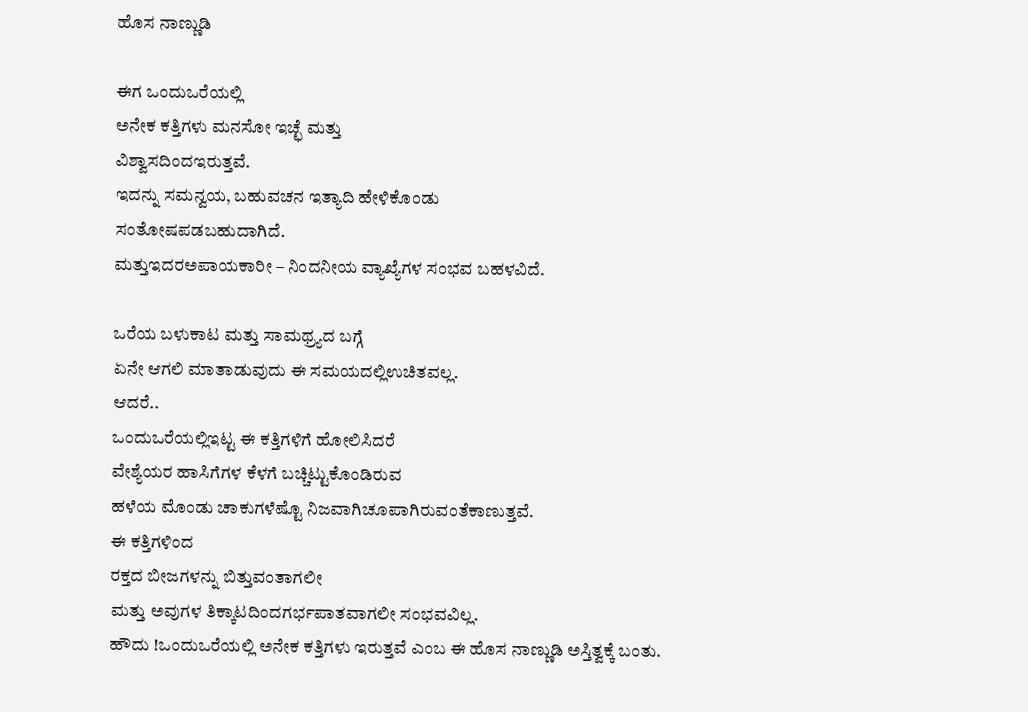ಹೊಸ ನಾಣ್ಣುಡಿ

ಈಗ ಒಂದುಒರೆಯಲ್ಲಿ
ಅನೇಕ ಕತ್ತಿಗಳು ಮನಸೋ ಇಚ್ಛೆ ಮತ್ತು
ವಿಶ್ವಾಸದಿಂದಇರುತ್ತವೆ.
ಇದನ್ನು ಸಮನ್ವಯ, ಬಹುವಚನ ಇತ್ಯಾದಿ ಹೇಳಿಕೊಂಡು
ಸಂತೋಷಪಡಬಹುದಾಗಿದೆ.
ಮತ್ತುಇದರಅಪಾಯಕಾರೀ – ನಿಂದನೀಯ ವ್ಯಾಖ್ಯೆಗಳ ಸಂಭವ ಬಹಳವಿದೆ.

ಒರೆಯ ಬಳುಕಾಟ ಮತ್ತು ಸಾಮಥ್ರ್ಯದ ಬಗ್ಗೆ
ಏನೇ ಆಗಲಿ ಮಾತಾಡುವುದು ಈ ಸಮಯದಲ್ಲಿಉಚಿತವಲ್ಲ.
ಆದರೆ..
ಒಂದುಒರೆಯಲ್ಲಿಇಟ್ಟ ಈ ಕತ್ತಿಗಳಿಗೆ ಹೋಲಿಸಿದರೆ
ವೇಶ್ಯೆಯರ ಹಾಸಿಗೆಗಳ ಕೆಳಗೆ ಬಚ್ಚಿಟ್ಟುಕೊಂಡಿರುವ
ಹಳೆಯ ಮೊಂಡು ಚಾಕುಗಳೆಷ್ಟೊ ನಿಜವಾಗಿಚೂಪಾಗಿರುವಂತೆಕಾಣುತ್ತವೆ.
ಈ ಕತ್ತಿಗಳಿಂದ
ರಕ್ತದ ಬೀಜಗಳನ್ನು ಬಿತ್ತುವಂತಾಗಲೀ
ಮತ್ತು ಅವುಗಳ ತಿಕ್ಕಾಟದಿಂದಗರ್ಭಪಾತವಾಗಲೀ ಸಂಭವವಿಲ್ಲ.
ಹೌದು !ಒಂದುಒರೆಯಲ್ಲಿ ಅನೇಕ ಕತ್ತಿಗಳು ಇರುತ್ತವೆ ಎಂಬ ಈ ಹೊಸ ನಾಣ್ಣುಡಿ ಅಸ್ತಿತ್ವಕ್ಕೆ ಬಂತು.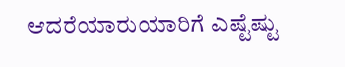ಆದರೆಯಾರುಯಾರಿಗೆ ಎಷ್ಟೆಷ್ಟು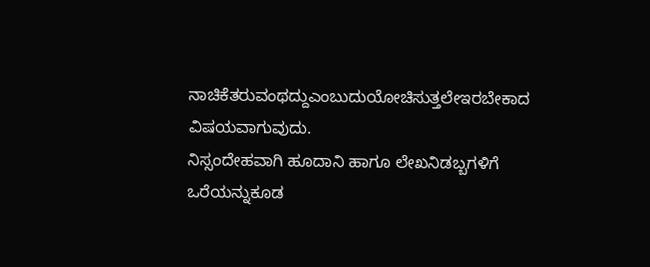ನಾಚಿಕೆತರುವಂಥದ್ದುಎಂಬುದುಯೋಚಿಸುತ್ತಲೇಇರಬೇಕಾದ ವಿಷಯವಾಗುವುದು.
ನಿಸ್ಸಂದೇಹವಾಗಿ ಹೂದಾನಿ ಹಾಗೂ ಲೇಖನಿಡಬ್ಬಗಳಿಗೆ
ಒರೆಯನ್ನುಕೂಡ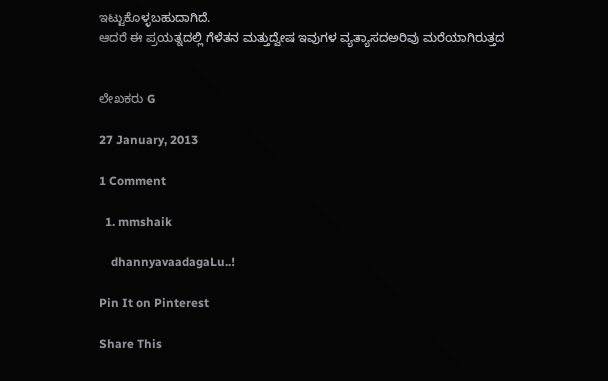ಇಟ್ಟುಕೊಳ್ಳಬಹುದಾಗಿದೆ.
ಆದರೆ ಈ ಪ್ರಯತ್ನದಲ್ಲಿ ಗೆಳೆತನ ಮತ್ತುದ್ವೇಷ ಇವುಗಳ ವ್ಯತ್ಯಾಸದಅರಿವು ಮರೆಯಾಗಿರುತ್ತದ


ಲೇಖಕರು G

27 January, 2013

1 Comment

  1. mmshaik

    dhannyavaadagaLu..!

Pin It on Pinterest

Share This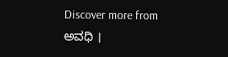Discover more from ಅವಧಿ ।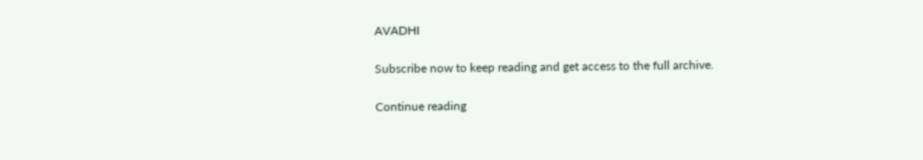AVADHI

Subscribe now to keep reading and get access to the full archive.

Continue reading